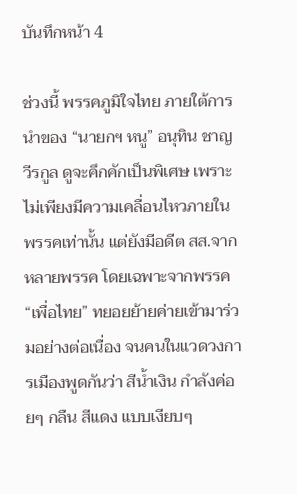บันทึกหน้า 4

ช่วงนี้ พรรคภูมิใจไทย ภายใต้การนำของ “นายกฯ หนู” อนุทิน ชาญวีรกูล ดูจะคึกคักเป็นพิเศษ เพราะไม่เพียงมีความเคลื่อนไหวภายในพรรคเท่านั้น แต่ยังมีอดีต สส.จากหลายพรรค โดยเฉพาะจากพรรค “เพื่อไทย” ทยอยย้ายค่ายเข้ามาร่วมอย่างต่อเนื่อง จนคนในแวดวงการเมืองพูดกันว่า สีน้ำเงิน กำลังค่อยๆ กลืน สีแดง แบบเงียบๆ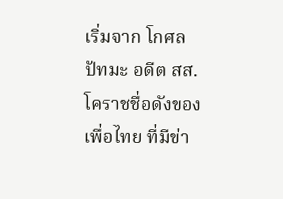เริ่มจาก โกศล ปัทมะ อดีต สส.โคราชชื่อดังของเพื่อไทย ที่มีข่า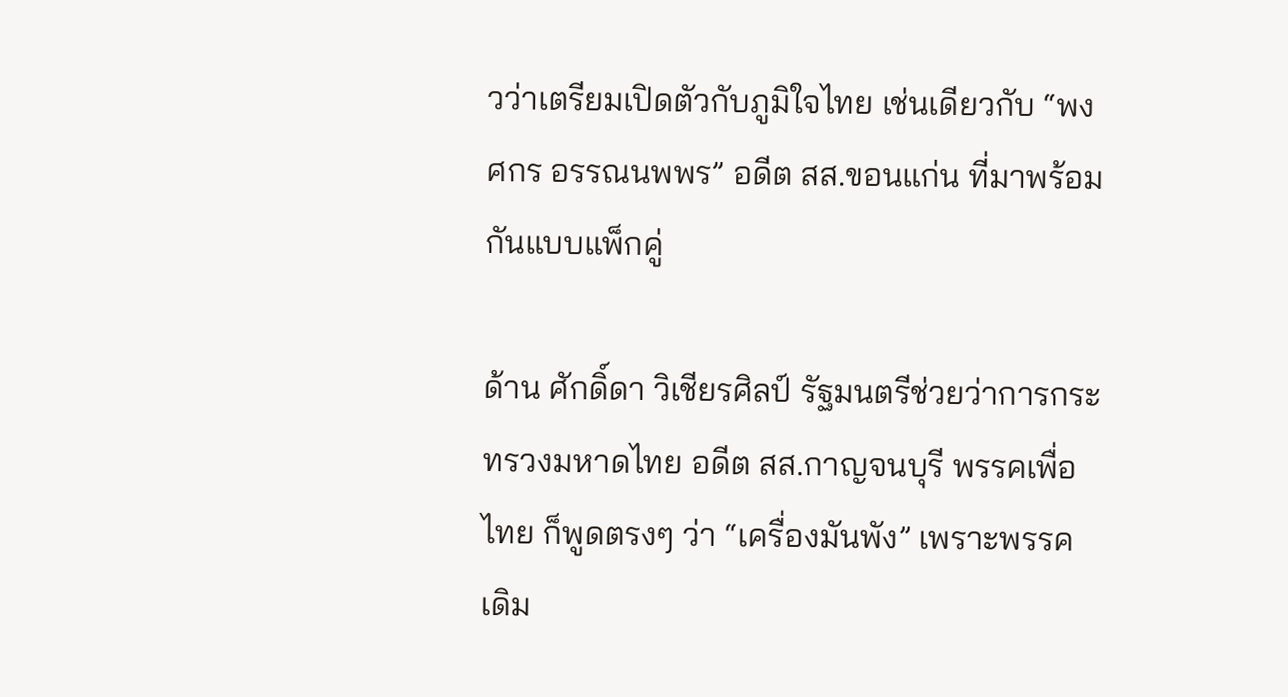วว่าเตรียมเปิดตัวกับภูมิใจไทย เช่นเดียวกับ “พงศกร อรรณนพพร” อดีต สส.ขอนแก่น ที่มาพร้อมกันแบบแพ็กคู่

ด้าน ศักดิ์ดา วิเชียรศิลป์ รัฐมนตรีช่วยว่าการกระทรวงมหาดไทย อดีต สส.กาญจนบุรี พรรคเพื่อไทย ก็พูดตรงๆ ว่า “เครื่องมันพัง” เพราะพรรคเดิม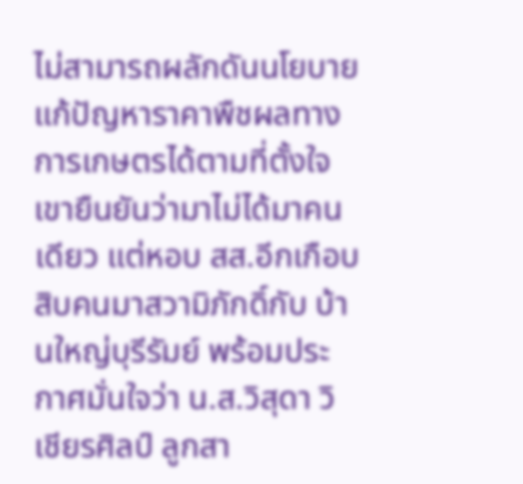ไม่สามารถผลักดันนโยบายแก้ปัญหาราคาพืชผลทางการเกษตรได้ตามที่ตั้งใจ เขายืนยันว่ามาไม่ได้มาคนเดียว แต่หอบ สส.อีกเกือบสิบคนมาสวามิภักดิ์กับ บ้านใหญ่บุรีรัมย์ พร้อมประกาศมั่นใจว่า น.ส.วิสุดา วิเชียรศิลป์ ลูกสา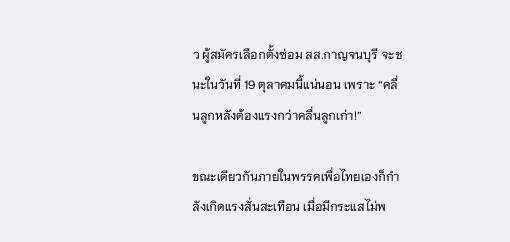ว ผู้สมัครเลือกตั้งซ่อม สส.กาญจนบุรี จะชนะในวันที่ 19 ตุลาคมนี้แน่นอน เพราะ “คลื่นลูกหลังต้องแรงกว่าคลื่นลูกเก่า!”

ขณะเดียวกันภายในพรรคเพื่อไทยเองก็กำลังเกิดแรงสั่นสะเทือน เมื่อมีกระแสไม่พ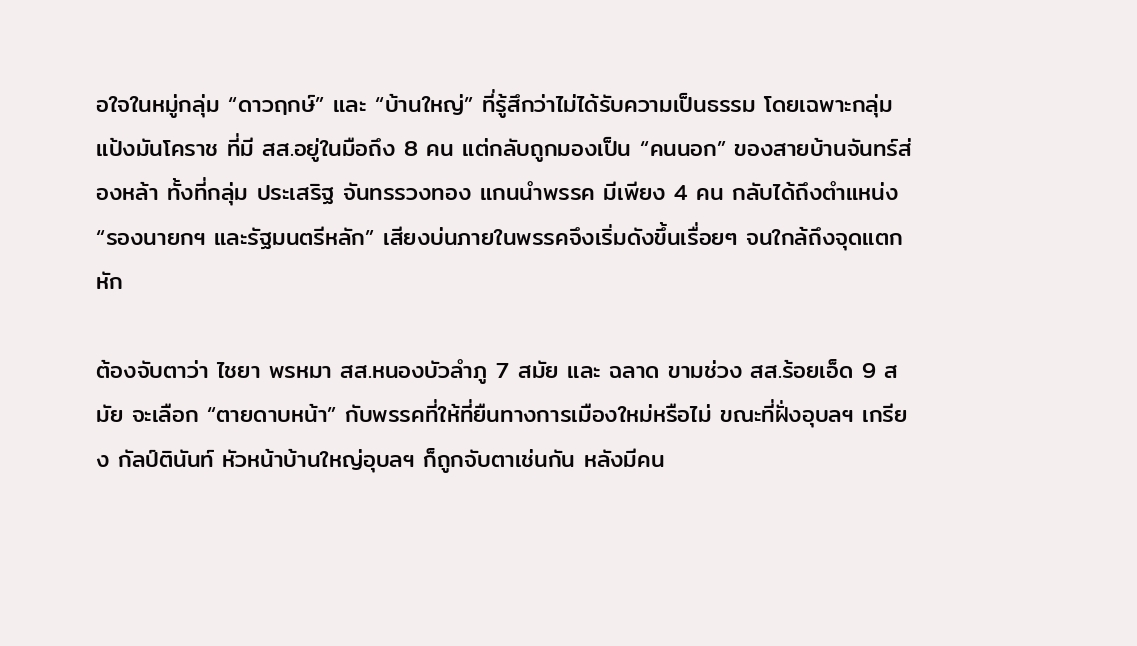อใจในหมู่กลุ่ม “ดาวฤกษ์” และ “บ้านใหญ่” ที่รู้สึกว่าไม่ได้รับความเป็นธรรม โดยเฉพาะกลุ่ม แป้งมันโคราช ที่มี สส.อยู่ในมือถึง 8 คน แต่กลับถูกมองเป็น “คนนอก” ของสายบ้านจันทร์ส่องหล้า ทั้งที่กลุ่ม ประเสริฐ จันทรรวงทอง แกนนำพรรค มีเพียง 4 คน กลับได้ถึงตำแหน่ง “รองนายกฯ และรัฐมนตรีหลัก” เสียงบ่นภายในพรรคจึงเริ่มดังขึ้นเรื่อยๆ จนใกล้ถึงจุดแตกหัก

ต้องจับตาว่า ไชยา พรหมา สส.หนองบัวลำภู 7 สมัย และ ฉลาด ขามช่วง สส.ร้อยเอ็ด 9 สมัย จะเลือก “ตายดาบหน้า” กับพรรคที่ให้ที่ยืนทางการเมืองใหม่หรือไม่ ขณะที่ฝั่งอุบลฯ เกรียง กัลป์ตินันท์ หัวหน้าบ้านใหญ่อุบลฯ ก็ถูกจับตาเช่นกัน หลังมีคน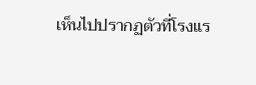เห็นไปปรากฏตัวที่โรงแร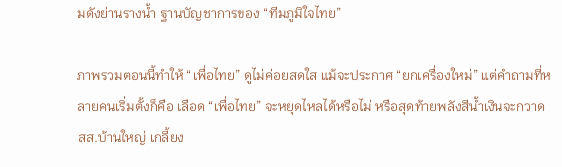มดังย่านรางน้ำ ฐานบัญชาการของ “ทีมภูมิใจไทย”

ภาพรวมตอนนี้ทำให้ “เพื่อไทย” ดูไม่ค่อยสดใส แม้จะประกาศ “ยกเครื่องใหม่” แต่คำถามที่หลายคนเริ่มตั้งก็คือ เลือด “เพื่อไทย” จะหยุดไหลได้หรือไม่ หรือสุดท้ายพลังสีน้ำเงินจะกวาด สส.บ้านใหญ่ เกลี้ยง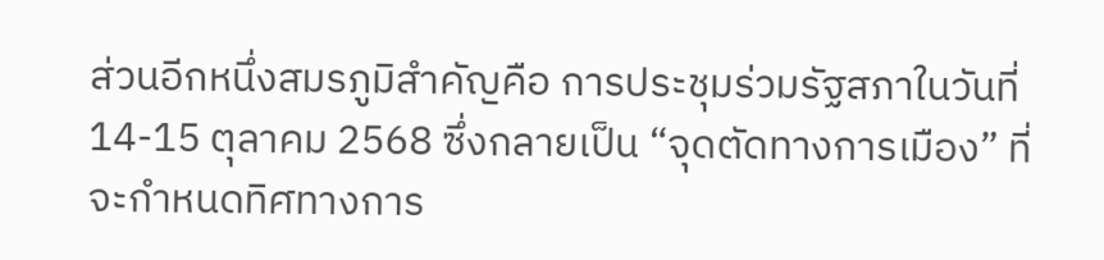ส่วนอีกหนึ่งสมรภูมิสำคัญคือ การประชุมร่วมรัฐสภาในวันที่ 14-15 ตุลาคม 2568 ซึ่งกลายเป็น “จุดตัดทางการเมือง” ที่จะกำหนดทิศทางการ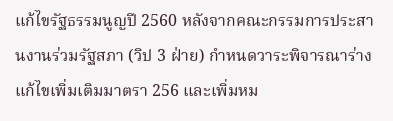แก้ไขรัฐธรรมนูญปี 2560 หลังจากคณะกรรมการประสานงานร่วมรัฐสภา (วิป 3 ฝ่าย) กำหนดวาระพิจารณาร่างแก้ไขเพิ่มเติมมาตรา 256 และเพิ่มหม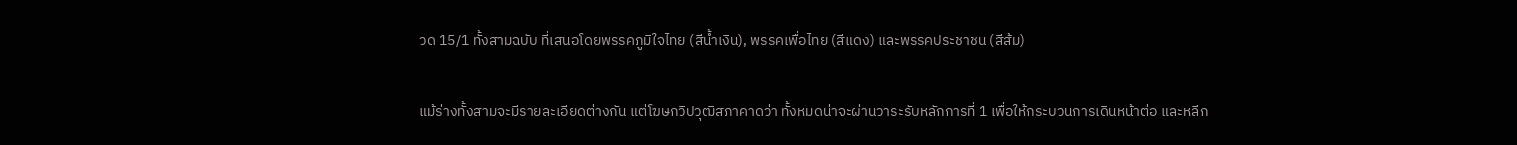วด 15/1 ทั้งสามฉบับ ที่เสนอโดยพรรคภูมิใจไทย (สีน้ำเงิน), พรรคเพื่อไทย (สีแดง) และพรรคประชาชน (สีส้ม)

แม้ร่างทั้งสามจะมีรายละเอียดต่างกัน แต่โฆษกวิปวุฒิสภาคาดว่า ทั้งหมดน่าจะผ่านวาระรับหลักการที่ 1 เพื่อให้กระบวนการเดินหน้าต่อ และหลีก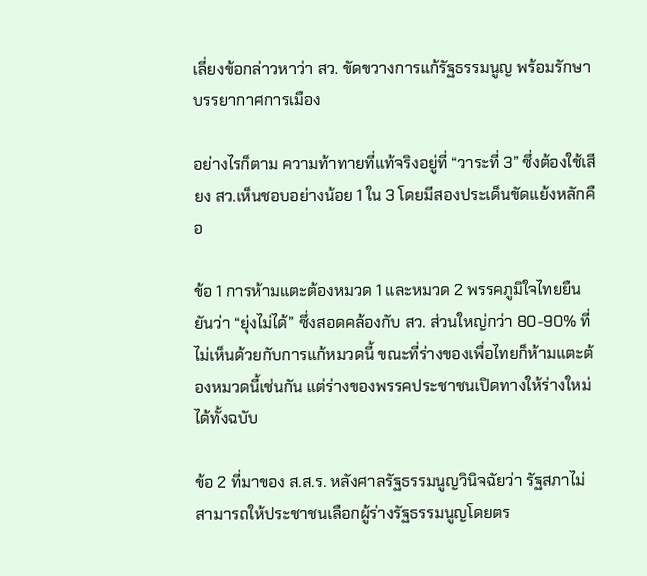เลี่ยงข้อกล่าวหาว่า สว. ขัดขวางการแก้รัฐธรรมนูญ พร้อมรักษาบรรยากาศการเมือง

อย่างไรก็ตาม ความท้าทายที่แท้จริงอยู่ที่ “วาระที่ 3” ซึ่งต้องใช้เสียง สว.เห็นชอบอย่างน้อย 1 ใน 3 โดยมีสองประเด็นขัดแย้งหลักคือ

ข้อ 1 การห้ามแตะต้องหมวด 1 และหมวด 2 พรรคภูมิใจไทยยืนยันว่า “ยุ่งไม่ได้” ซึ่งสอดคล้องกับ สว. ส่วนใหญ่กว่า 80-90% ที่ไม่เห็นด้วยกับการแก้หมวดนี้ ขณะที่ร่างของเพื่อไทยก็ห้ามแตะต้องหมวดนี้เช่นกัน แต่ร่างของพรรคประชาชนเปิดทางให้ร่างใหม่ได้ทั้งฉบับ

ข้อ 2 ที่มาของ ส.ส.ร. หลังศาลรัฐธรรมนูญวินิจฉัยว่า รัฐสภาไม่สามารถให้ประชาชนเลือกผู้ร่างรัฐธรรมนูญโดยตร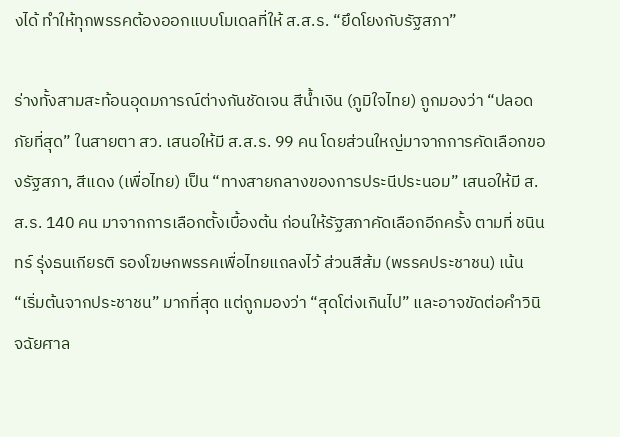งได้ ทำให้ทุกพรรคต้องออกแบบโมเดลที่ให้ ส.ส.ร. “ยึดโยงกับรัฐสภา”

ร่างทั้งสามสะท้อนอุดมการณ์ต่างกันชัดเจน สีน้ำเงิน (ภูมิใจไทย) ถูกมองว่า “ปลอดภัยที่สุด” ในสายตา สว. เสนอให้มี ส.ส.ร. 99 คน โดยส่วนใหญ่มาจากการคัดเลือกของรัฐสภา, สีแดง (เพื่อไทย) เป็น “ทางสายกลางของการประนีประนอม” เสนอให้มี ส.ส.ร. 140 คน มาจากการเลือกตั้งเบื้องต้น ก่อนให้รัฐสภาคัดเลือกอีกครั้ง ตามที่ ชนินทร์ รุ่งธนเกียรติ รองโฆษกพรรคเพื่อไทยแถลงไว้ ส่วนสีส้ม (พรรคประชาชน) เน้น “เริ่มต้นจากประชาชน” มากที่สุด แต่ถูกมองว่า “สุดโต่งเกินไป” และอาจขัดต่อคำวินิจฉัยศาล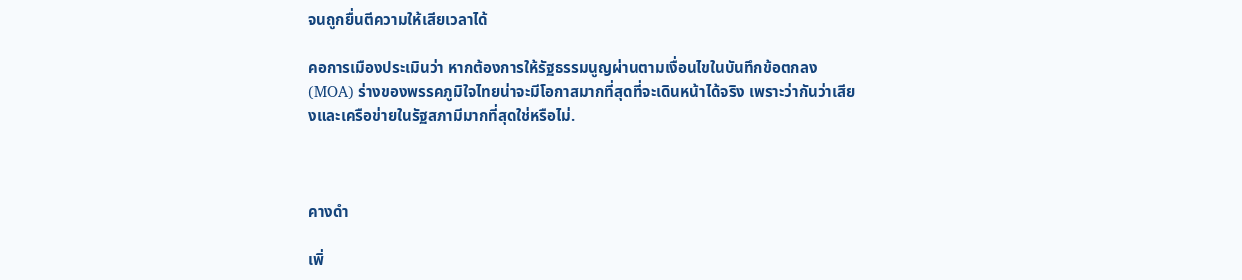จนถูกยื่นตีความให้เสียเวลาได้

คอการเมืองประเมินว่า หากต้องการให้รัฐธรรมนูญผ่านตามเงื่อนไขในบันทึกข้อตกลง (MOA) ร่างของพรรคภูมิใจไทยน่าจะมีโอกาสมากที่สุดที่จะเดินหน้าได้จริง เพราะว่ากันว่าเสียงและเครือข่ายในรัฐสภามีมากที่สุดใช่หรือไม่.



คางดำ

เพิ่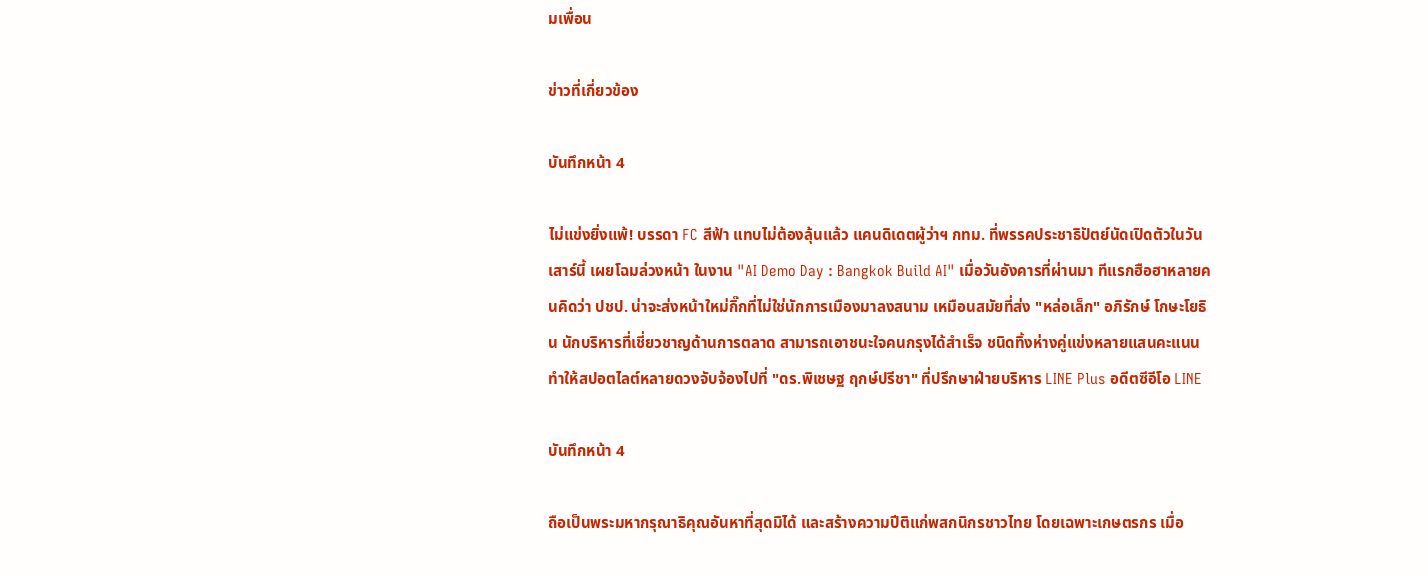มเพื่อน

ข่าวที่เกี่ยวข้อง

บันทึกหน้า 4

ไม่แข่งยิ่งแพ้! บรรดา FC สีฟ้า แทบไม่ต้องลุ้นแล้ว แคนดิเดตผู้ว่าฯ กทม. ที่พรรคประชาธิปัตย์นัดเปิดตัวในวันเสาร์นี้ เผยโฉมล่วงหน้า ในงาน "AI Demo Day : Bangkok Build AI" เมื่อวันอังคารที่ผ่านมา ทีแรกฮือฮาหลายคนคิดว่า ปชป. น่าจะส่งหน้าใหม่กิ๊กที่ไม่ใช่นักการเมืองมาลงสนาม เหมือนสมัยที่ส่ง "หล่อเล็ก" อภิรักษ์ โกษะโยธิน นักบริหารที่เชี่ยวชาญด้านการตลาด สามารถเอาชนะใจคนกรุงได้สำเร็จ ชนิดทิ้งห่างคู่แข่งหลายแสนคะแนน ทำให้สปอตไลต์หลายดวงจับจ้องไปที่ "ดร.พิเชษฐ ฤกษ์ปรีชา" ที่ปรึกษาฝ่ายบริหาร LINE Plus อดีตซีอีโอ LINE

บันทึกหน้า 4

ถือเป็นพระมหากรุณาธิคุณอันหาที่สุดมิได้ และสร้างความปีติแก่พสกนิกรชาวไทย โดยเฉพาะเกษตรกร เมื่อ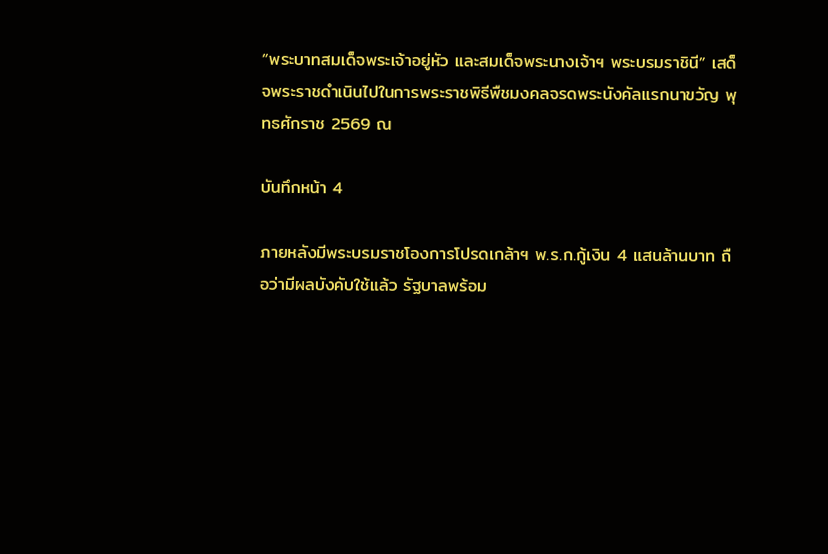“พระบาทสมเด็จพระเจ้าอยู่หัว และสมเด็จพระนางเจ้าฯ พระบรมราชินี” เสด็จพระราชดำเนินไปในการพระราชพิธีพืชมงคลจรดพระนังคัลแรกนาขวัญ พุทธศักราช 2569 ณ

บันทึกหน้า 4

ภายหลังมีพระบรมราชโองการโปรดเกล้าฯ พ.ร.ก.กู้เงิน 4 แสนล้านบาท ถือว่ามีผลบังคับใช้แล้ว รัฐบาลพร้อม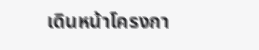เดินหน้าโครงกา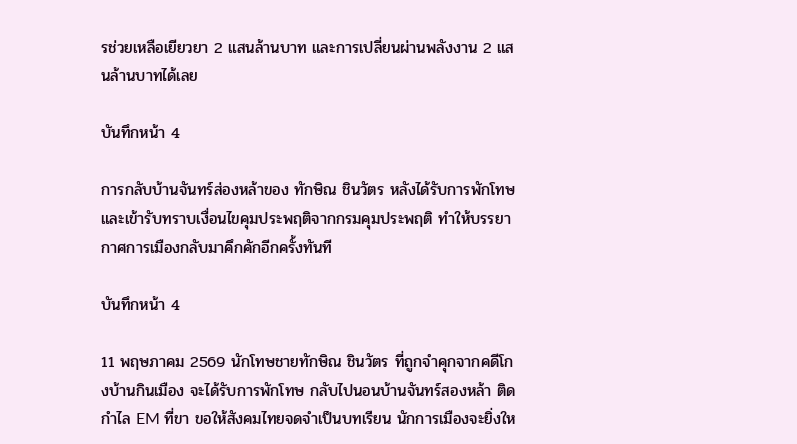รช่วยเหลือเยียวยา 2 แสนล้านบาท และการเปลี่ยนผ่านพลังงาน 2 แสนล้านบาทได้เลย

บันทึกหน้า 4

การกลับบ้านจันทร์ส่องหล้าของ ทักษิณ ชินวัตร หลังได้รับการพักโทษและเข้ารับทราบเงื่อนไขคุมประพฤติจากกรมคุมประพฤติ ทำให้บรรยากาศการเมืองกลับมาคึกคักอีกครั้งทันที

บันทึกหน้า 4

11 พฤษภาคม 2569 นักโทษชายทักษิณ ชินวัตร ที่ถูกจำคุกจากคดีโกงบ้านกินเมือง จะได้รับการพักโทษ กลับไปนอนบ้านจันทร์สองหล้า ติดกำไล EM ที่ขา ขอให้สังคมไทยจดจำเป็นบทเรียน นักการเมืองจะยิ่งให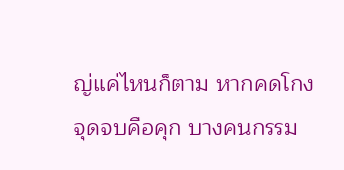ญ่แค่ไหนก็ตาม หากคดโกงจุดจบคือคุก บางคนกรรม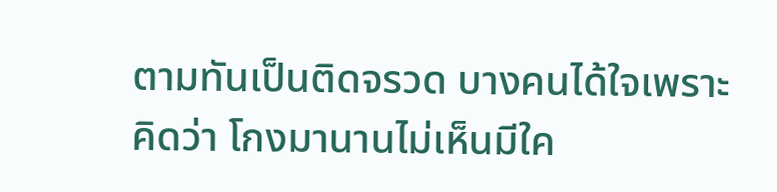ตามทันเป็นติดจรวด บางคนได้ใจเพราะคิดว่า โกงมานานไม่เห็นมีใค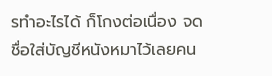รทำอะไรได้ ก็โกงต่อเนื่อง จดชื่อใส่บัญชีหนังหมาไว้เลยคน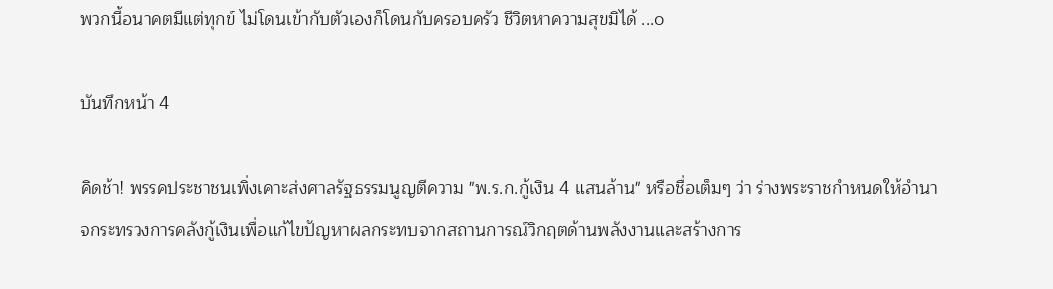พวกนี้อนาคตมีแต่ทุกข์ ไม่โดนเข้ากับตัวเองก็โดนกับครอบครัว ชีวิตหาความสุขมิได้ ...๐

บันทึกหน้า 4

คิดช้า! พรรคประชาชนเพิ่งเคาะส่งศาลรัฐธรรมนูญตีความ "พ.ร.ก.กู้เงิน 4 แสนล้าน" หรือชื่อเต็มๆ ว่า ร่างพระราชกำหนดให้อำนาจกระทรวงการคลังกู้เงินเพื่อแก้ไขปัญหาผลกระทบจากสถานการณ์วิกฤตด้านพลังงานและสร้างการ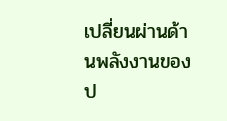เปลี่ยนผ่านด้านพลังงานของป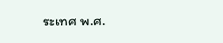ระเทศ พ.ศ.